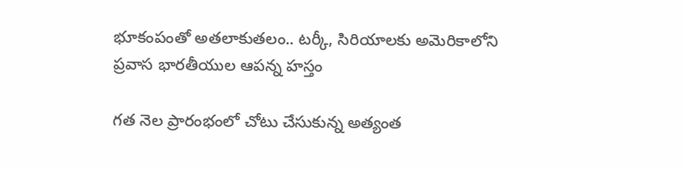భూకంపంతో అతలాకుతలం.. టర్కీ, సిరియాలకు అమెరికాలోని ప్రవాస భారతీయుల ఆపన్న హస్తం

గత నెల ప్రారంభంలో చోటు చేసుకున్న అత్యంత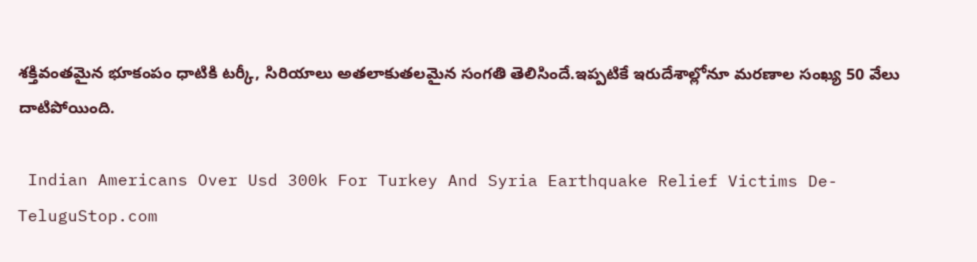శక్తివంతమైన భూకంపం ధాటికి టర్కీ, సిరియాలు అతలాకుతలమైన సంగతి తెలిసిందే.ఇప్పటికే ఇరుదేశాల్లోనూ మరణాల సంఖ్య 50 వేలు దాటిపోయింది.

 Indian Americans Over Usd 300k For Turkey And Syria Earthquake Relief Victims De-TeluguStop.com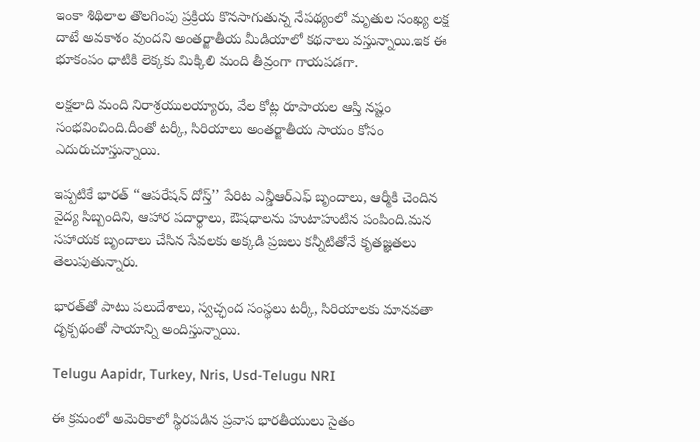ఇంకా శిథిలాల తొలగింపు ప్రక్రియ కొనసాగుతున్న నేపథ్యంలో మృతుల సంఖ్య లక్ష దాటే అవకాశం వుందని అంతర్జాతీయ మీడియాలో కథనాలు వస్తున్నాయి.ఇక ఈ భూకంపం ధాటికి లెక్కకు మిక్కిలి మంది తీవ్రంగా గాయపడగా.

లక్షలాది మంది నిరాశ్రయులయ్యారు, వేల కోట్ల రూపాయల ఆస్తి నష్టం సంభవించింది.దీంతో టర్కీ, సిరియాలు అంతర్జాతీయ సాయం కోసం ఎదురుచూస్తున్నాయి.

ఇప్పటికే భారత్ ‘‘ఆపరేషన్ దోస్త్’’ పేరిట ఎన్డీఆర్ఎఫ్ బృందాలు, ఆర్మీకి చెందిన వైద్య సిబ్బందిని, ఆహార పదార్థాలు, ఔషధాలను హుటాహుటిన పంపింది.మన సహాయక బృందాలు చేసిన సేవలకు అక్కడి ప్రజలు కన్నీటితోనే కృతజ్ఞతలు తెలుపుతున్నారు.

భారత్‌తో పాటు పలుదేశాలు, స్వచ్ఛంద సంస్థలు టర్కీ, సిరియాలకు మానవతా దృక్పథంతో సాయాన్ని అందిస్తున్నాయి.

Telugu Aapidr, Turkey, Nris, Usd-Telugu NRI

ఈ క్రమంలో అమెరికాలో స్థిరపడిన ప్రవాస భారతీయులు సైతం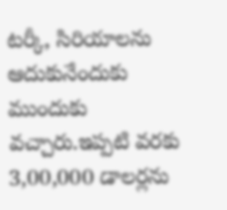టర్కీ, సిరియాలను ఆదుకునేందుకు ముందుకు వచ్చారు.ఇప్పటి వరకు 3,00,000 డాలర్లను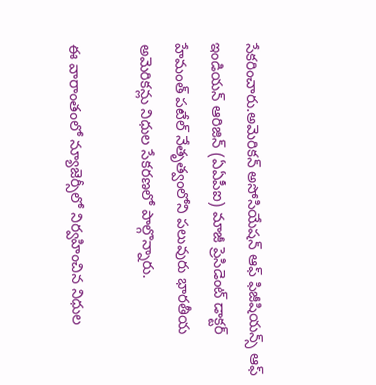సేకరించారు.అమెరికన్ అసోసియేషన్ ఆఫ్ ఫిజీషియన్స్ ఆఫ్ ఇండియన్ ఆరిజిన్ (ఏఏపీఐ) మాజీ ప్రెసిడెంట్ డాక్టర్ హేమంత్ పటేల్ నేతృత్వంలోని పలువురు భారతీయ అమెరికన్లు నిధుల సేకరణలో పాల్గొన్నారు.

ఈ వారాంతంలో న్యూజెర్సీలో నిర్వహించిన నిధుల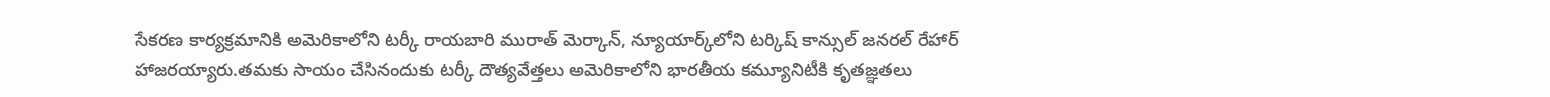సేకరణ కార్యక్రమానికి అమెరికాలోని టర్కీ రాయబారి మురాత్ మెర్కాన్, న్యూయార్క్‌లోని టర్కిష్ కాన్సుల్ జనరల్ రేహార్ హాజరయ్యారు.తమకు సాయం చేసినందుకు టర్కీ దౌత్యవేత్తలు అమెరికాలోని భారతీయ కమ్యూనిటీకి కృతజ్ఞతలు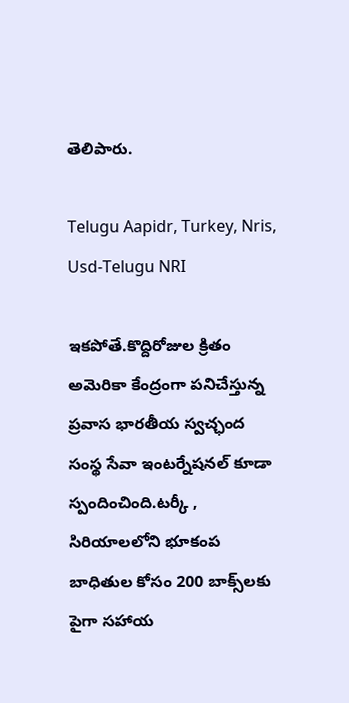తెలిపారు.

Telugu Aapidr, Turkey, Nris, Usd-Telugu NRI

ఇకపోతే.కొద్దిరోజుల క్రితం అమెరికా కేంద్రంగా పనిచేస్తున్న ప్రవాస భారతీయ స్వచ్ఛంద సంస్థ సేవా ఇంటర్నేషనల్ కూడా స్పందించింది.టర్కీ , సిరియాలలోని భూకంప బాధితుల కోసం 200 బాక్స్‌లకు పైగా సహాయ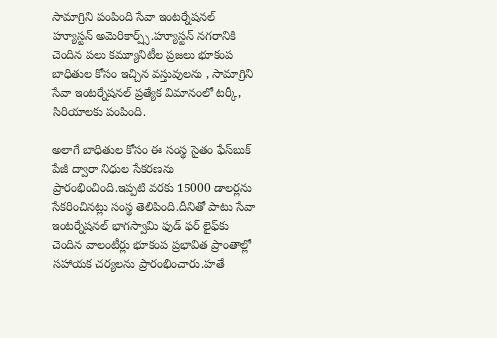సామాగ్రిని పంపింది సేవా ఇంటర్నేషనల్ హ్యూస్టన్ అమెరికార్ప్స్‌.హ్యూస్టన్ నగరానికి చెందిన పలు కమ్యూనిటీల ప్రజలు భూకంప బాధితుల కోసం ఇచ్చిన వస్తువులను , సామాగ్రిని సేవా ఇంటర్నేషనల్ ప్రత్యేక విమానంలో టర్కీ, సిరియాలకు పంపింది.

అలాగే బాధితుల కోసం ఈ సంస్థ సైతం ఫేస్‌బుక్‌ పేజీ ద్వారా నిధుల సేకరణను ప్రారంభించింది.ఇప్పటి వరకు 15000 డాలర్లను సేకరించినట్లు సంస్థ తెలిపింది.దీనితో పాటు సేవా ఇంటర్నేషనల్‌ భాగస్వామి ఫుడ్ ఫర్ లైఫ్‌కు చెందిన వాలంటీర్లు భూకంప ప్రభావిత ప్రాంతాల్లో సహాయక చర్యలను ప్రారంభించారు.హతే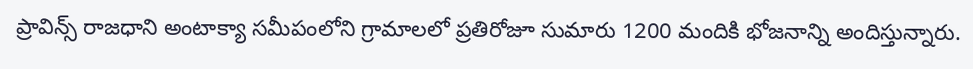ప్రావిన్స్ రాజధాని అంటాక్యా సమీపంలోని గ్రామాలలో ప్రతిరోజూ సుమారు 1200 మందికి భోజనాన్ని అందిస్తున్నారు.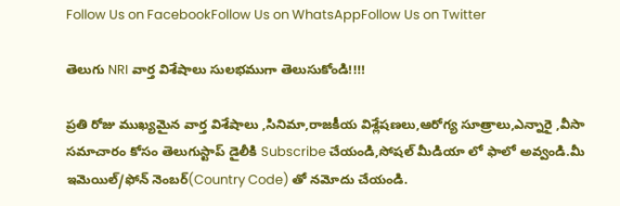Follow Us on FacebookFollow Us on WhatsAppFollow Us on Twitter

తెలుగు NRI వార్త విశేషాలు సులభముగా తెలుసుకోండి!!!!

ప్రతి రోజు ముఖ్యమైన వార్త విశేషాలు ,సినిమా,రాజకీయ విశ్లేషణలు,ఆరోగ్య సూత్రాలు,ఎన్నారై ,వీసా సమాచారం కోసం తెలుగుస్టాప్ డైలీకి Subscribe చేయండి,సోషల్ మీడియా లో ఫాలో అవ్వండి.మీ ఇమెయిల్/ఫోన్ నెంబర్(Country Code) తో నమోదు చేయండి.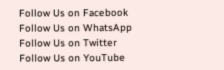Follow Us on Facebook Follow Us on WhatsApp  Follow Us on Twitter Follow Us on YouTube